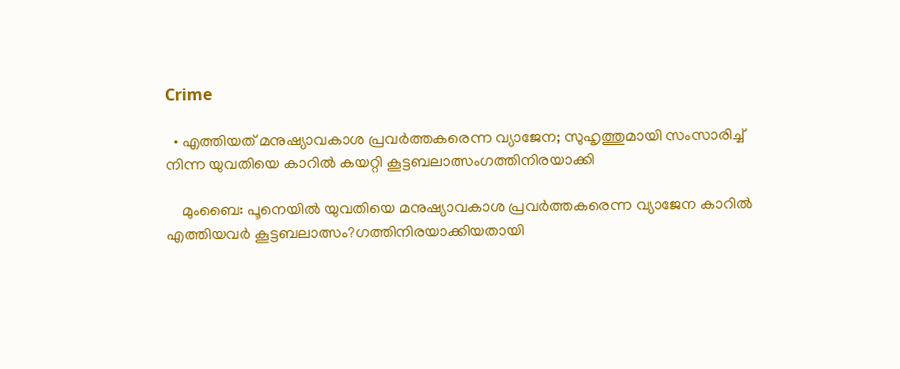Crime

  • എത്തിയത് മനുഷ്യാവകാശ പ്രവര്‍ത്തകരെന്ന വ്യാജേന; സുഹൃത്തുമായി സംസാരിച്ച് നിന്ന യുവതിയെ കാറില്‍ കയറ്റി കൂട്ടബലാത്സംഗത്തിനിരയാക്കി

    മുംബൈ: പൂനെയില്‍ യുവതിയെ മനുഷ്യാവകാശ പ്രവര്‍ത്തകരെന്ന വ്യാജേന കാറില്‍ എത്തിയവര്‍ കൂട്ടബലാത്സം?ഗത്തിനിരയാക്കിയതായി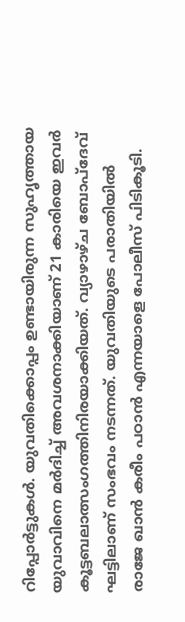റിപ്പോര്‍ട്ടുകള്‍. യുവതിക്കൊപ്പം ഉണ്ടായിരുന്ന സുഹൃത്തായ യുവാവിനെ മര്‍ദിച്ച് അവശനാക്കിയാണ് 21 കാരിയെ ഇവര്‍ കൂട്ടബലാത്സംഗത്തിനിരയാക്കിയത്. വ്യാഴാഴ്ച ബോപ്‌ദേവ് ഘട്ടിലാണ് സംഭവം നടന്നത്. യുവതിയുടെ പരാതിയില്‍ രാജേ ഖാന്‍ കരീം പഠാന്‍ എന്നയാളെ പോലീസ് പിടികൂടി.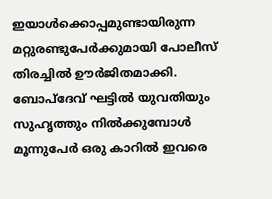ഇയാള്‍ക്കൊപ്പമുണ്ടായിരുന്ന മറ്റുരണ്ടുപേര്‍ക്കുമായി പോലീസ് തിരച്ചില്‍ ഊര്‍ജിതമാക്കി. ബോപ്‌ദേവ് ഘട്ടില്‍ യുവതിയും സുഹൃത്തും നില്‍ക്കുമ്പോള്‍ മൂന്നുപേര്‍ ഒരു കാറില്‍ ഇവരെ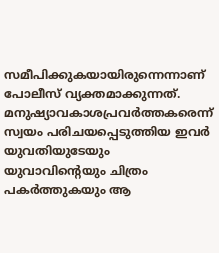സമീപിക്കുകയായിരുന്നെന്നാണ് പോലീസ് വ്യക്തമാക്കുന്നത്. മനുഷ്യാവകാശപ്രവര്‍ത്തകരെന്ന് സ്വയം പരിചയപ്പെടുത്തിയ ഇവര്‍ യുവതിയുടേയും യുവാവിന്റെയും ചിത്രം പകര്‍ത്തുകയും ആ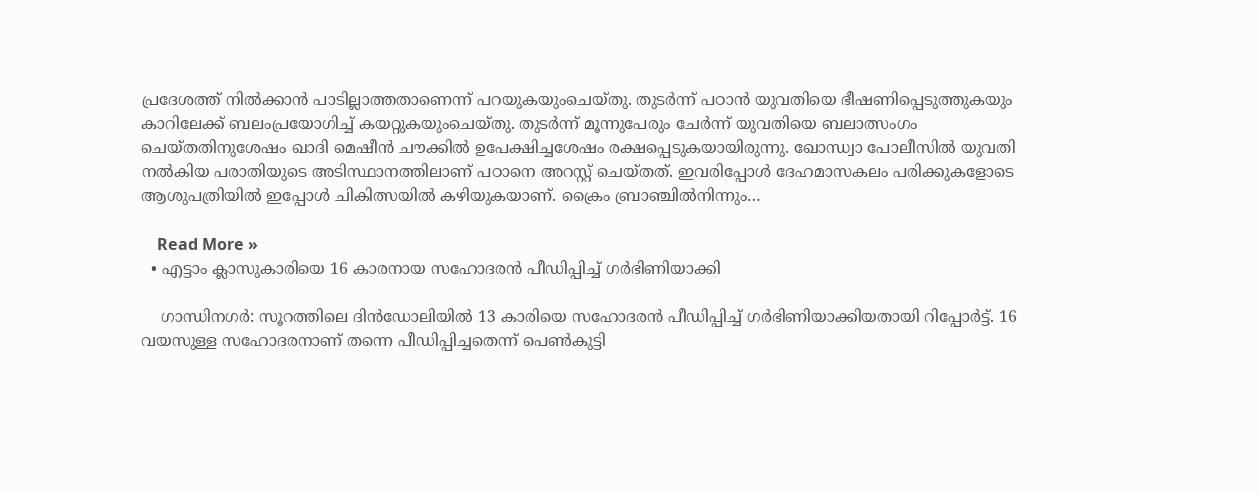പ്രദേശത്ത് നില്‍ക്കാന്‍ പാടില്ലാത്തതാണെന്ന് പറയുകയുംചെയ്തു. തുടര്‍ന്ന് പഠാന്‍ യുവതിയെ ഭീഷണിപ്പെടുത്തുകയും കാറിലേക്ക് ബലംപ്രയോഗിച്ച് കയറ്റുകയുംചെയ്തു. തുടര്‍ന്ന് മൂന്നുപേരും ചേര്‍ന്ന് യുവതിയെ ബലാത്സംഗം ചെയ്തതിനുശേഷം ഖാദി മെഷീന്‍ ചൗക്കില്‍ ഉപേക്ഷിച്ചശേഷം രക്ഷപ്പെടുകയായിരുന്നു. ഖോന്ധ്വാ പോലീസില്‍ യുവതി നല്‍കിയ പരാതിയുടെ അടിസ്ഥാനത്തിലാണ് പഠാനെ അറസ്റ്റ് ചെയ്തത്. ഇവരിപ്പോള്‍ ദേഹമാസകലം പരിക്കുകളോടെ ആശുപത്രിയില്‍ ഇപ്പോള്‍ ചികിത്സയില്‍ കഴിയുകയാണ്. ക്രൈം ബ്രാഞ്ചില്‍നിന്നും…

    Read More »
  • എട്ടാം ക്ലാസുകാരിയെ 16 കാരനായ സഹോദരന്‍ പീഡിപ്പിച്ച് ഗര്‍ഭിണിയാക്കി

    ഗാന്ധിനഗര്‍: സൂറത്തിലെ ദിന്‍ഡോലിയില്‍ 13 കാരിയെ സഹോദരന്‍ പീഡിപ്പിച്ച് ഗര്‍ഭിണിയാക്കിയതായി റിപ്പോര്‍ട്ട്. 16 വയസുള്ള സഹോദരനാണ് തന്നെ പീഡിപ്പിച്ചതെന്ന് പെണ്‍കുട്ടി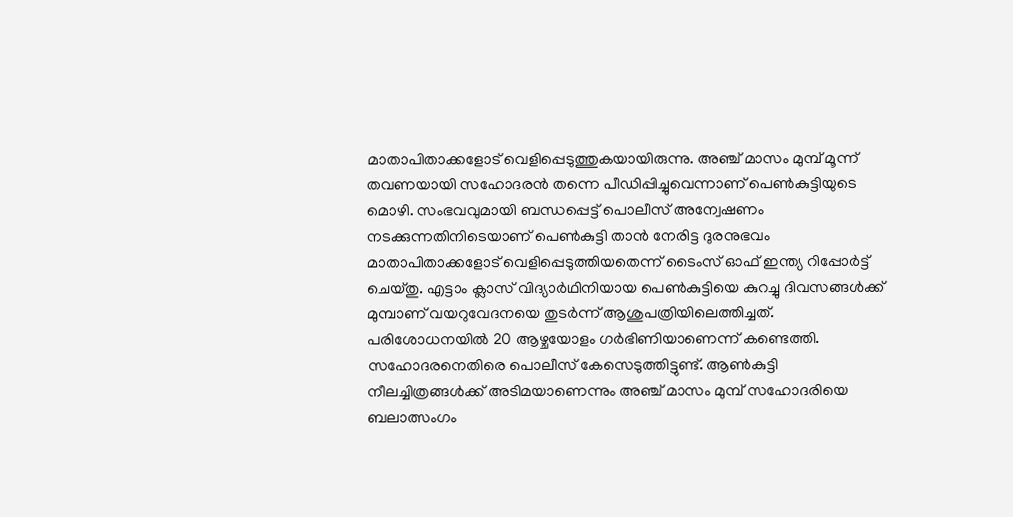മാതാപിതാക്കളോട് വെളിപ്പെടുത്തുകയായിരുന്നു. അഞ്ച് മാസം മുമ്പ് മൂന്ന് തവണയായി സഹോദരന്‍ തന്നെ പീഡിപ്പിച്ചുവെന്നാണ് പെണ്‍കുട്ടിയുടെ മൊഴി. സംഭവവുമായി ബന്ധപ്പെട്ട് പൊലീസ് അന്വേഷണം നടക്കുന്നതിനിടെയാണ് പെണ്‍കുട്ടി താന്‍ നേരിട്ട ദുരനുഭവം മാതാപിതാക്കളോട് വെളിപ്പെടുത്തിയതെന്ന് ടൈംസ് ഓഫ് ഇന്ത്യ റിപ്പോര്‍ട്ട് ചെയ്തു. എട്ടാം ക്ലാസ് വിദ്യാര്‍ഥിനിയായ പെണ്‍കുട്ടിയെ കുറച്ചു ദിവസങ്ങള്‍ക്ക് മുമ്പാണ് വയറുവേദനയെ തുടര്‍ന്ന് ആശുപത്രിയിലെത്തിച്ചത്. പരിശോധനയില്‍ 20 ആഴ്ചയോളം ഗര്‍ഭിണിയാണെന്ന് കണ്ടെത്തി. സഹോദരനെതിരെ പൊലീസ് കേസെടുത്തിട്ടുണ്ട്. ആണ്‍കുട്ടി നീലച്ചിത്രങ്ങള്‍ക്ക് അടിമയാണെന്നും അഞ്ച് മാസം മുമ്പ് സഹോദരിയെ ബലാത്സംഗം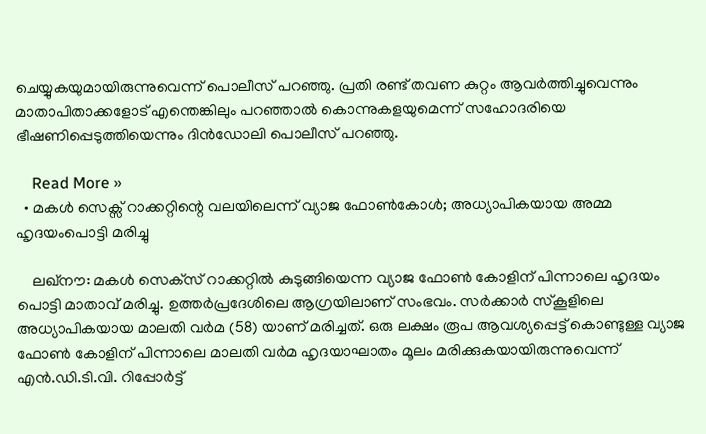ചെയ്യുകയുമായിരുന്നുവെന്ന് പൊലീസ് പറഞ്ഞു. പ്രതി രണ്ട് തവണ കുറ്റം ആവര്‍ത്തിച്ചുവെന്നും മാതാപിതാക്കളോട് എന്തെങ്കിലും പറഞ്ഞാല്‍ കൊന്നുകളയുമെന്ന് സഹോദരിയെ ഭീഷണിപ്പെടുത്തിയെന്നും ദിന്‍ഡോലി പൊലീസ് പറഞ്ഞു.

    Read More »
  • മകള്‍ സെക്സ് റാക്കറ്റിന്റെ വലയിലെന്ന് വ്യാജ ഫോണ്‍കോള്‍; അധ്യാപികയായ അമ്മ ഹൃദയംപൊട്ടി മരിച്ചു

    ലഖ്‌നൗ: മകള്‍ സെക്‌സ് റാക്കറ്റില്‍ കുടുങ്ങിയെന്ന വ്യാജ ഫോണ്‍ കോളിന് പിന്നാലെ ഹൃദയം പൊട്ടി മാതാവ് മരിച്ചു. ഉത്തര്‍പ്രദേശിലെ ആഗ്രയിലാണ് സംഭവം. സര്‍ക്കാര്‍ സ്‌കൂളിലെ അധ്യാപികയായ മാലതി വര്‍മ (58) യാണ് മരിച്ചത്. ഒരു ലക്ഷം രൂപ ആവശ്യപ്പെട്ട് കൊണ്ടുള്ള വ്യാജ ഫോണ്‍ കോളിന് പിന്നാലെ മാലതി വര്‍മ ഹൃദയാഘാതം മൂലം മരിക്കുകയായിരുന്നുവെന്ന് എന്‍.ഡി.ടി.വി. റിപ്പോര്‍ട്ട്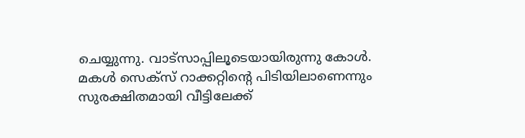ചെയ്യുന്നു. വാട്‌സാപ്പിലൂടെയായിരുന്നു കോള്‍. മകള്‍ സെക്‌സ് റാക്കറ്റിന്റെ പിടിയിലാണെന്നും സുരക്ഷിതമായി വീട്ടിലേക്ക്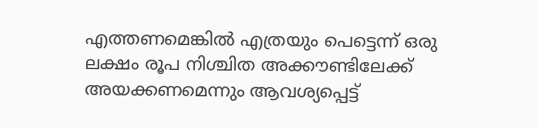എത്തണമെങ്കില്‍ എത്രയും പെട്ടെന്ന് ഒരു ലക്ഷം രൂപ നിശ്ചിത അക്കൗണ്ടിലേക്ക് അയക്കണമെന്നും ആവശ്യപ്പെട്ട്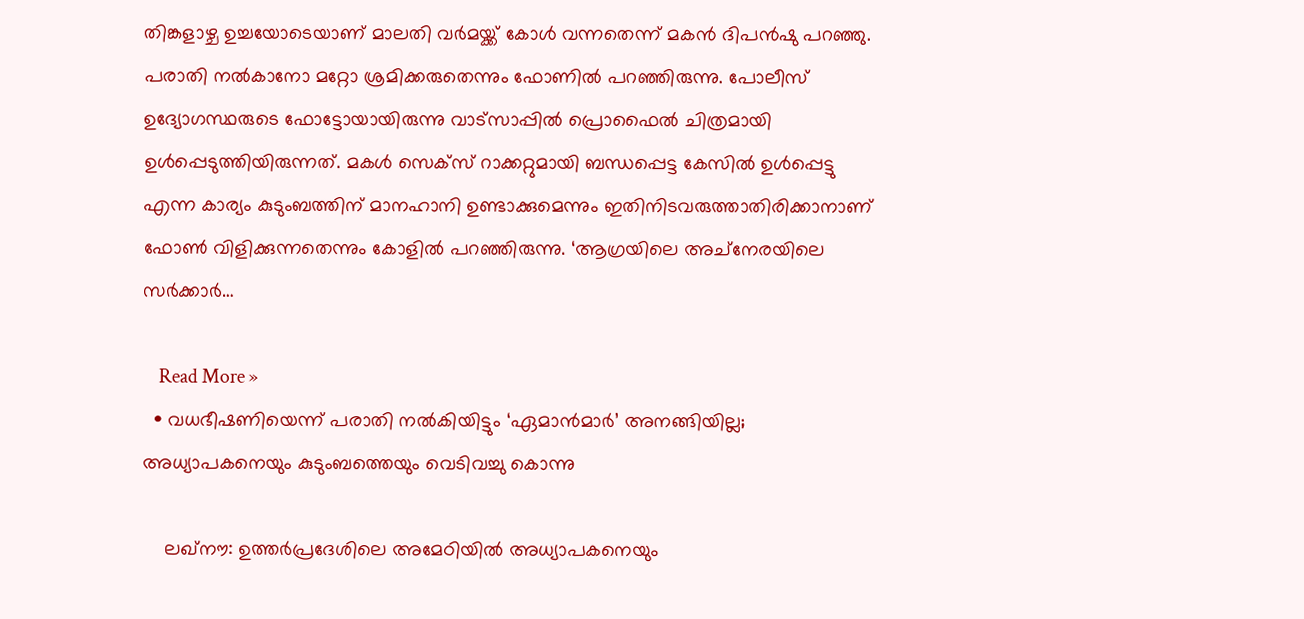തിങ്കളാഴ്ച ഉച്ചയോടെയാണ് മാലതി വര്‍മയ്ക്ക് കോള്‍ വന്നതെന്ന് മകന്‍ ദിപന്‍ഷു പറഞ്ഞു. പരാതി നല്‍കാനോ മറ്റോ ശ്രമിക്കരുതെന്നും ഫോണില്‍ പറഞ്ഞിരുന്നു. പോലീസ് ഉദ്യോഗസ്ഥരുടെ ഫോട്ടോയായിരുന്നു വാട്‌സാപ്പില്‍ പ്രൊഫൈല്‍ ചിത്രമായി ഉള്‍പ്പെടുത്തിയിരുന്നത്. മകള്‍ സെക്‌സ് റാക്കറ്റുമായി ബന്ധപ്പെട്ട കേസില്‍ ഉള്‍പ്പെട്ടു എന്ന കാര്യം കുടുംബത്തിന് മാനഹാനി ഉണ്ടാക്കുമെന്നും ഇതിനിടവരുത്താതിരിക്കാനാണ് ഫോണ്‍ വിളിക്കുന്നതെന്നും കോളില്‍ പറഞ്ഞിരുന്നു. ‘ആഗ്രയിലെ അച്‌നേരയിലെ സര്‍ക്കാര്‍…

    Read More »
  • വധഭീഷണിയെന്ന് പരാതി നല്‍കിയിട്ടും ‘ഏമാന്‍മാര്‍’ അനങ്ങിയില്ല; അധ്യാപകനെയും കുടുംബത്തെയും വെടിവച്ചു കൊന്നു

    ലഖ്‌നൗ: ഉത്തര്‍പ്രദേശിലെ അമേഠിയില്‍ അധ്യാപകനെയും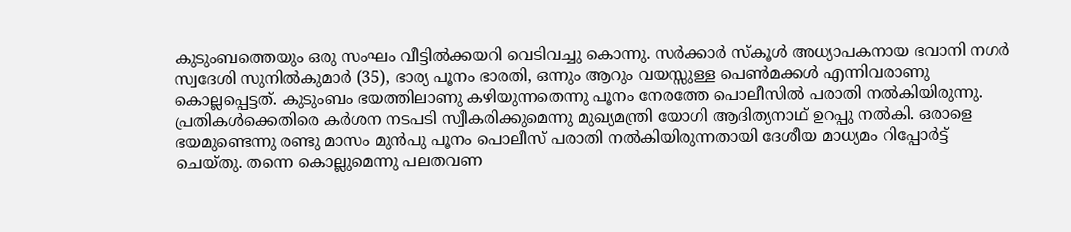കുടുംബത്തെയും ഒരു സംഘം വീട്ടില്‍ക്കയറി വെടിവച്ചു കൊന്നു. സര്‍ക്കാര്‍ സ്‌കൂള്‍ അധ്യാപകനായ ഭവാനി നഗര്‍ സ്വദേശി സുനില്‍കുമാര്‍ (35), ഭാര്യ പൂനം ഭാരതി, ഒന്നും ആറും വയസ്സുള്ള പെണ്‍മക്കള്‍ എന്നിവരാണു കൊല്ലപ്പെട്ടത്. കുടുംബം ഭയത്തിലാണു കഴിയുന്നതെന്നു പൂനം നേരത്തേ പൊലീസില്‍ പരാതി നല്‍കിയിരുന്നു. പ്രതികള്‍ക്കെതിരെ കര്‍ശന നടപടി സ്വീകരിക്കുമെന്നു മുഖ്യമന്ത്രി യോഗി ആദിത്യനാഥ് ഉറപ്പു നല്‍കി. ഒരാളെ ഭയമുണ്ടെന്നു രണ്ടു മാസം മുന്‍പു പൂനം പൊലീസ് പരാതി നല്‍കിയിരുന്നതായി ദേശീയ മാധ്യമം റിപ്പോര്‍ട്ട് ചെയ്തു. തന്നെ കൊല്ലുമെന്നു പലതവണ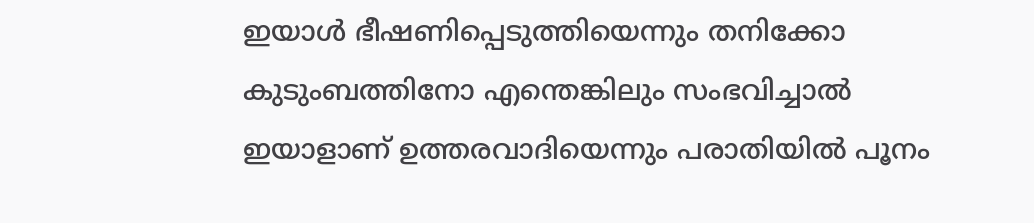ഇയാള്‍ ഭീഷണിപ്പെടുത്തിയെന്നും തനിക്കോ കുടുംബത്തിനോ എന്തെങ്കിലും സംഭവിച്ചാല്‍ ഇയാളാണ് ഉത്തരവാദിയെന്നും പരാതിയില്‍ പൂനം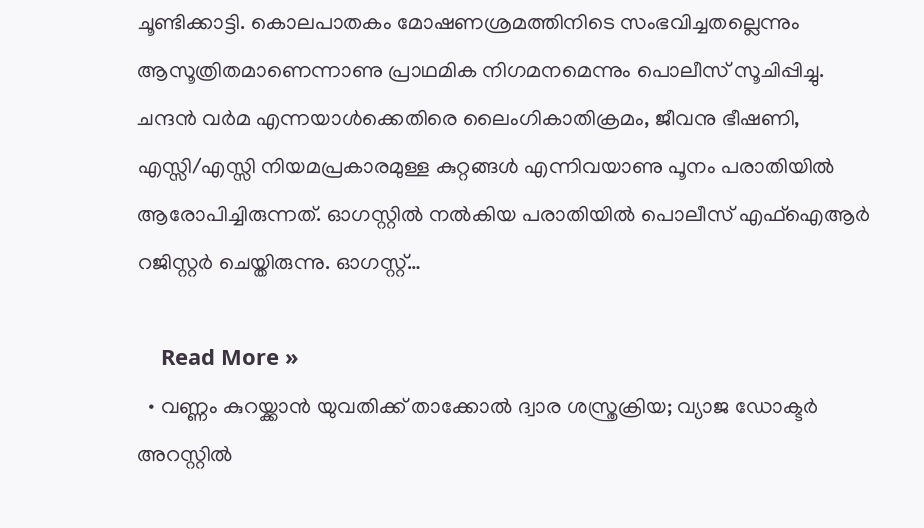ചൂണ്ടിക്കാട്ടി. കൊലപാതകം മോഷണശ്രമത്തിനിടെ സംഭവിച്ചതല്ലെന്നും ആസൂത്രിതമാണെന്നാണു പ്രാഥമിക നിഗമനമെന്നും പൊലീസ് സൂചിപ്പിച്ചു. ചന്ദന്‍ വര്‍മ എന്നയാള്‍ക്കെതിരെ ലൈംഗികാതിക്രമം, ജീവനു ഭീഷണി, എസ്സി/എസ്സി നിയമപ്രകാരമുള്ള കുറ്റങ്ങള്‍ എന്നിവയാണു പൂനം പരാതിയില്‍ ആരോപിച്ചിരുന്നത്. ഓഗസ്റ്റില്‍ നല്‍കിയ പരാതിയില്‍ പൊലീസ് എഫ്‌ഐആര്‍ റജിസ്റ്റര്‍ ചെയ്തിരുന്നു. ഓഗസ്റ്റ്…

    Read More »
  • വണ്ണം കുറയ്ക്കാന്‍ യുവതിക്ക് താക്കോല്‍ ദ്വാര ശസ്ത്രക്രിയ; വ്യാജ ഡോക്ടര്‍ അറസ്റ്റില്‍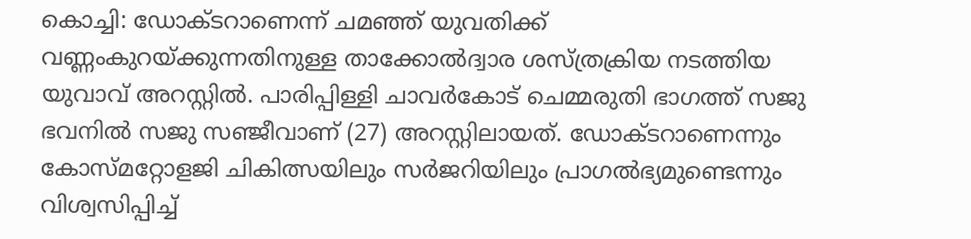കൊച്ചി: ഡോക്ടറാണെന്ന് ചമഞ്ഞ് യുവതിക്ക് വണ്ണംകുറയ്ക്കുന്നതിനുള്ള താക്കോല്‍ദ്വാര ശസ്ത്രക്രിയ നടത്തിയ യുവാവ് അറസ്റ്റില്‍. പാരിപ്പിള്ളി ചാവര്‍കോട് ചെമ്മരുതി ഭാഗത്ത് സജു ഭവനില്‍ സജു സഞ്ജീവാണ് (27) അറസ്റ്റിലായത്. ഡോക്ടറാണെന്നും കോസ്മറ്റോളജി ചികിത്സയിലും സര്‍ജറിയിലും പ്രാഗല്‍ഭ്യമുണ്ടെന്നും വിശ്വസിപ്പിച്ച്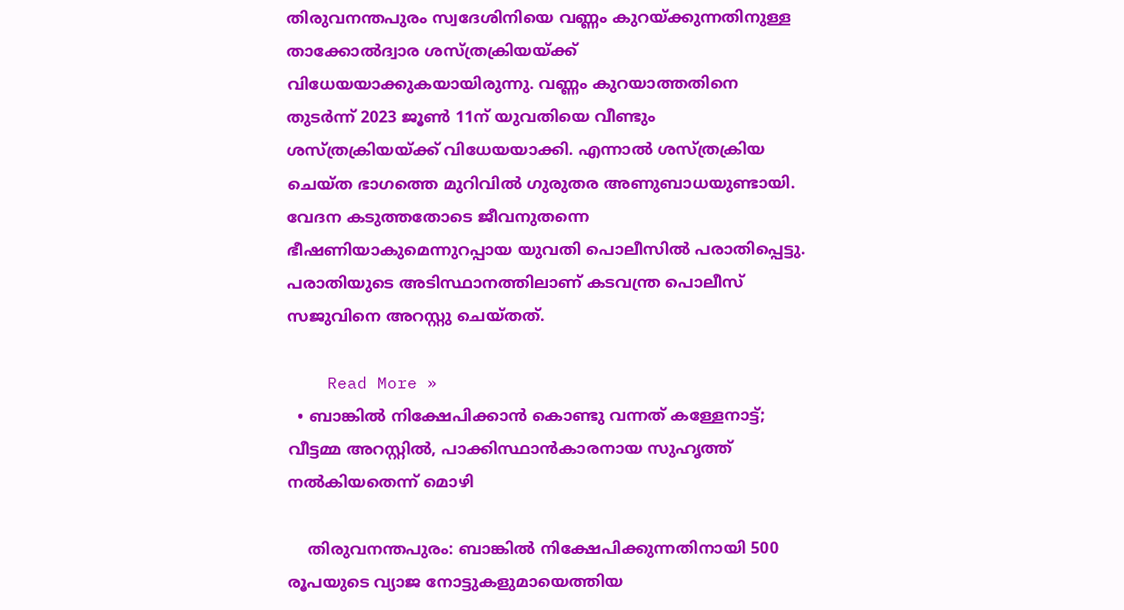തിരുവനന്തപുരം സ്വദേശിനിയെ വണ്ണം കുറയ്ക്കുന്നതിനുള്ള താക്കോല്‍ദ്വാര ശസ്ത്രക്രിയയ്ക്ക് വിധേയയാക്കുകയായിരുന്നു. വണ്ണം കുറയാത്തതിനെ തുടര്‍ന്ന് 2023 ജൂണ്‍ 11ന് യുവതിയെ വീണ്ടും ശസ്ത്രക്രിയയ്ക്ക് വിധേയയാക്കി. എന്നാല്‍ ശസ്ത്രക്രിയ ചെയ്ത ഭാഗത്തെ മുറിവില്‍ ഗുരുതര അണുബാധയുണ്ടായി. വേദന കടുത്തതോടെ ജീവനുതന്നെ ഭീഷണിയാകുമെന്നുറപ്പായ യുവതി പൊലീസില്‍ പരാതിപ്പെട്ടു. പരാതിയുടെ അടിസ്ഥാനത്തിലാണ് കടവന്ത്ര പൊലീസ് സജുവിനെ അറസ്റ്റു ചെയ്തത്.

    Read More »
  • ബാങ്കില്‍ നിക്ഷേപിക്കാന്‍ കൊണ്ടു വന്നത് കള്ളേനാട്ട്; വീട്ടമ്മ അറസ്റ്റില്‍, പാക്കിസ്ഥാന്‍കാരനായ സുഹൃത്ത് നല്‍കിയതെന്ന് മൊഴി

    തിരുവനന്തപുരം: ബാങ്കില്‍ നിക്ഷേപിക്കുന്നതിനായി 500 രൂപയുടെ വ്യാജ നോട്ടുകളുമായെത്തിയ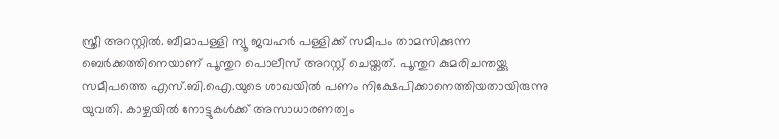സ്ത്രീ അറസ്റ്റില്‍. ബീമാപള്ളി ന്യൂ ജവഹര്‍ പള്ളിക്ക് സമീപം താമസിക്കുന്ന ബെര്‍ക്കത്തിനെയാണ് പൂന്തുറ പൊലീസ് അറസ്റ്റ് ചെയ്തത്. പൂന്തുറ കുമരിചന്തയ്ക്കു സമീപത്തെ എസ്.ബി.ഐ.യുടെ ശാഖയില്‍ പണം നിക്ഷേപിക്കാനെത്തിയതായിരുന്നു യുവതി. കാഴ്ചയില്‍ നോട്ടുകള്‍ക്ക് അസാധാരണത്വം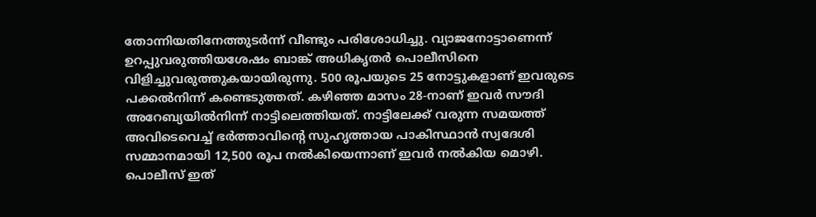തോന്നിയതിനേത്തുടര്‍ന്ന് വീണ്ടും പരിശോധിച്ചു. വ്യാജനോട്ടാണെന്ന് ഉറപ്പുവരുത്തിയശേഷം ബാങ്ക് അധികൃതര്‍ പൊലീസിനെ വിളിച്ചുവരുത്തുകയായിരുന്നു. 500 രൂപയുടെ 25 നോട്ടുകളാണ് ഇവരുടെ പക്കല്‍നിന്ന് കണ്ടെടുത്തത്. കഴിഞ്ഞ മാസം 28-നാണ് ഇവര്‍ സൗദി അറേബ്യയില്‍നിന്ന് നാട്ടിലെത്തിയത്. നാട്ടിലേക്ക് വരുന്ന സമയത്ത് അവിടെവെച്ച് ഭര്‍ത്താവിന്റെ സുഹൃത്തായ പാകിസ്ഥാന്‍ സ്വദേശി സമ്മാനമായി 12,500 രൂപ നല്‍കിയെന്നാണ് ഇവര്‍ നല്‍കിയ മൊഴി. പൊലീസ് ഇത്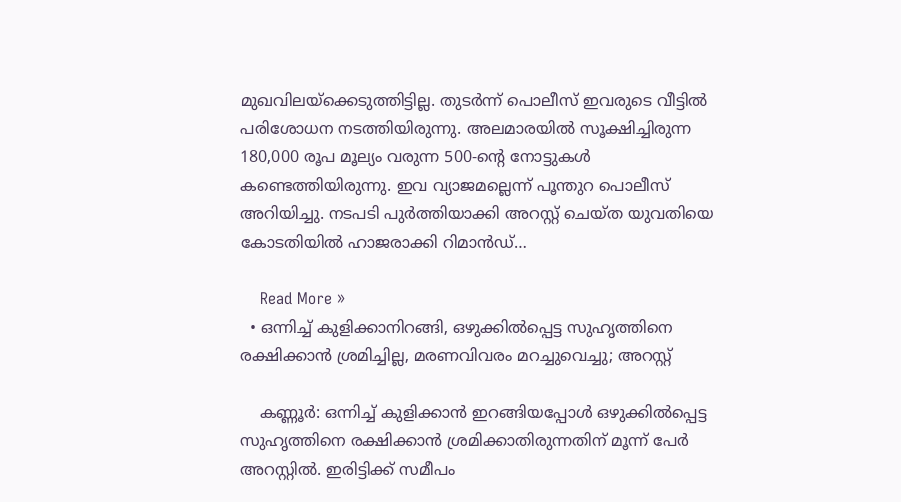മുഖവിലയ്ക്കെടുത്തിട്ടില്ല. തുടര്‍ന്ന് പൊലീസ് ഇവരുടെ വീട്ടില്‍ പരിശോധന നടത്തിയിരുന്നു. അലമാരയില്‍ സൂക്ഷിച്ചിരുന്ന 180,000 രൂപ മൂല്യം വരുന്ന 500-ന്റെ നോട്ടുകള്‍ കണ്ടെത്തിയിരുന്നു. ഇവ വ്യാജമല്ലെന്ന് പൂന്തുറ പൊലീസ് അറിയിച്ചു. നടപടി പുര്‍ത്തിയാക്കി അറസ്റ്റ് ചെയ്ത യുവതിയെ കോടതിയില്‍ ഹാജരാക്കി റിമാന്‍ഡ്…

    Read More »
  • ഒന്നിച്ച് കുളിക്കാനിറങ്ങി, ഒഴുക്കില്‍പ്പെട്ട സുഹൃത്തിനെ രക്ഷിക്കാന്‍ ശ്രമിച്ചില്ല, മരണവിവരം മറച്ചുവെച്ചു; അറസ്റ്റ്

    കണ്ണൂര്‍: ഒന്നിച്ച് കുളിക്കാന്‍ ഇറങ്ങിയപ്പോള്‍ ഒഴുക്കില്‍പ്പെട്ട സുഹൃത്തിനെ രക്ഷിക്കാന്‍ ശ്രമിക്കാതിരുന്നതിന് മൂന്ന് പേര്‍ അറസ്റ്റില്‍. ഇരിട്ടിക്ക് സമീപം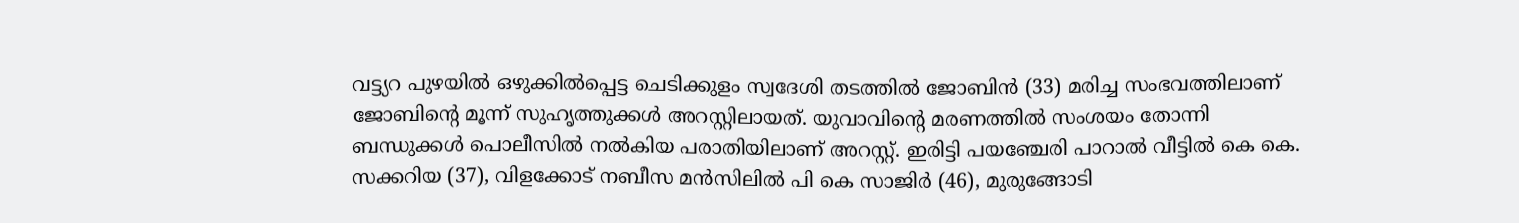വട്ട്യറ പുഴയില്‍ ഒഴുക്കില്‍പ്പെട്ട ചെടിക്കുളം സ്വദേശി തടത്തില്‍ ജോബിന്‍ (33) മരിച്ച സംഭവത്തിലാണ് ജോബിന്റെ മൂന്ന് സുഹൃത്തുക്കള്‍ അറസ്റ്റിലായത്. യുവാവിന്റെ മരണത്തില്‍ സംശയം തോന്നി ബന്ധുക്കള്‍ പൊലീസില്‍ നല്‍കിയ പരാതിയിലാണ് അറസ്റ്റ്. ഇരിട്ടി പയഞ്ചേരി പാറാല്‍ വീട്ടില്‍ കെ കെ. സക്കറിയ (37), വിളക്കോട് നബീസ മന്‍സിലില്‍ പി കെ സാജിര്‍ (46), മുരുങ്ങോടി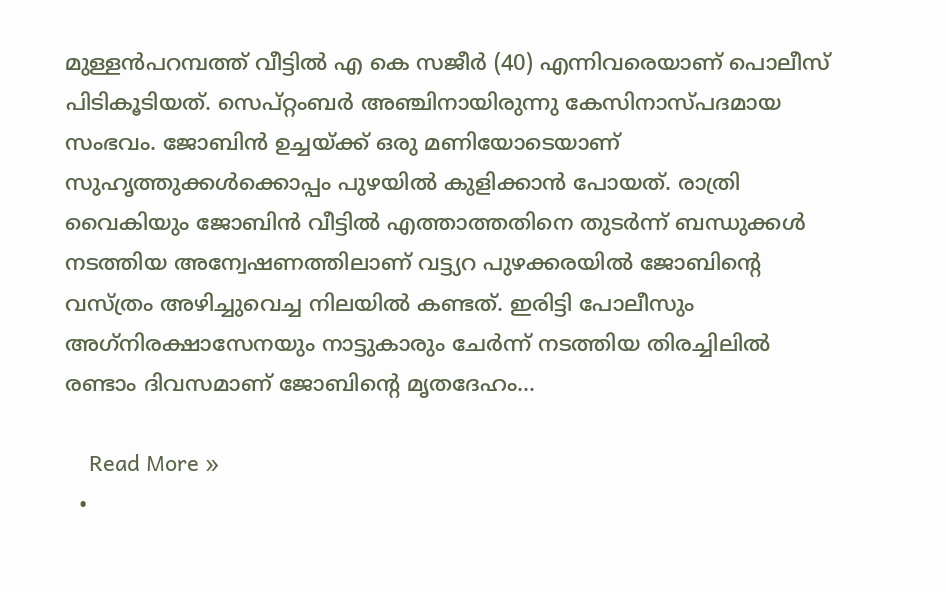മുള്ളന്‍പറമ്പത്ത് വീട്ടില്‍ എ കെ സജീര്‍ (40) എന്നിവരെയാണ് പൊലീസ് പിടികൂടിയത്. സെപ്റ്റംബര്‍ അഞ്ചിനായിരുന്നു കേസിനാസ്പദമായ സംഭവം. ജോബിന്‍ ഉച്ചയ്ക്ക് ഒരു മണിയോടെയാണ് സുഹൃത്തുക്കള്‍ക്കൊപ്പം പുഴയില്‍ കുളിക്കാന്‍ പോയത്. രാത്രി വൈകിയും ജോബിന്‍ വീട്ടില്‍ എത്താത്തതിനെ തുടര്‍ന്ന് ബന്ധുക്കള്‍ നടത്തിയ അന്വേഷണത്തിലാണ് വട്ട്യറ പുഴക്കരയില്‍ ജോബിന്റെ വസ്ത്രം അഴിച്ചുവെച്ച നിലയില്‍ കണ്ടത്. ഇരിട്ടി പോലീസും അഗ്‌നിരക്ഷാസേനയും നാട്ടുകാരും ചേര്‍ന്ന് നടത്തിയ തിരച്ചിലില്‍ രണ്ടാം ദിവസമാണ് ജോബിന്റെ മൃതദേഹം…

    Read More »
  •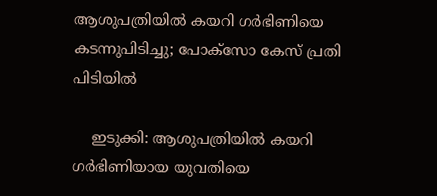ആശുപത്രിയില്‍ കയറി ഗര്‍ഭിണിയെ കടന്നുപിടിച്ചു; പോക്‌സോ കേസ് പ്രതി പിടിയില്‍

    ഇടുക്കി: ആശുപത്രിയില്‍ കയറി ഗര്‍ഭിണിയായ യുവതിയെ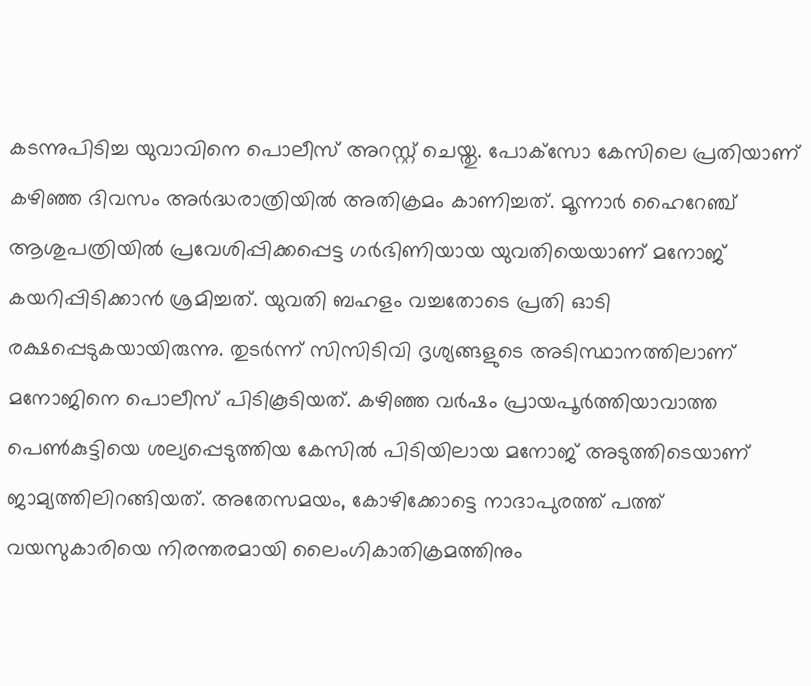കടന്നുപിടിച്ച യുവാവിനെ പൊലീസ് അറസ്റ്റ് ചെയ്തു. പോക്‌സോ കേസിലെ പ്രതിയാണ് കഴിഞ്ഞ ദിവസം അര്‍ദ്ധരാത്രിയില്‍ അതിക്രമം കാണിച്ചത്. മൂന്നാര്‍ ഹൈറേഞ്ച് ആശുപത്രിയില്‍ പ്രവേശിപ്പിക്കപ്പെട്ട ഗര്‍ഭിണിയായ യുവതിയെയാണ് മനോജ് കയറിപ്പിടിക്കാന്‍ ശ്രമിച്ചത്. യുവതി ബഹളം വച്ചതോടെ പ്രതി ഓടി രക്ഷപ്പെടുകയായിരുന്നു. തുടര്‍ന്ന് സിസിടിവി ദൃശ്യങ്ങളുടെ അടിസ്ഥാനത്തിലാണ് മനോജിനെ പൊലീസ് പിടികൂടിയത്. കഴിഞ്ഞ വര്‍ഷം പ്രായപൂര്‍ത്തിയാവാത്ത പെണ്‍കുട്ടിയെ ശല്യപ്പെടുത്തിയ കേസില്‍ പിടിയിലായ മനോജ് അടുത്തിടെയാണ് ജാമ്യത്തിലിറങ്ങിയത്. അതേസമയം, കോഴിക്കോട്ടെ നാദാപുരത്ത് പത്ത് വയസുകാരിയെ നിരന്തരമായി ലൈംഗികാതിക്രമത്തിനും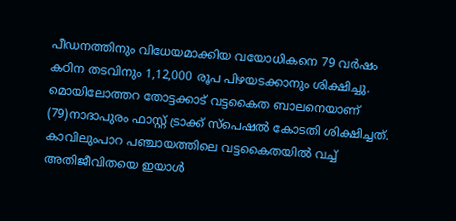പീഡനത്തിനും വിധേയമാക്കിയ വയോധികനെ 79 വര്‍ഷം കഠിന തടവിനും 1,12,000 രൂപ പിഴയടക്കാനും ശിക്ഷിച്ചു. മൊയിലോത്തറ തോട്ടക്കാട് വട്ടകൈത ബാലനെയാണ് (79)നാദാപുരം ഫാസ്റ്റ് ട്രാക്ക് സ്‌പെഷല്‍ കോടതി ശിക്ഷിച്ചത്. കാവിലുംപാറ പഞ്ചായത്തിലെ വട്ടകൈതയില്‍ വച്ച് അതിജീവിതയെ ഇയാള്‍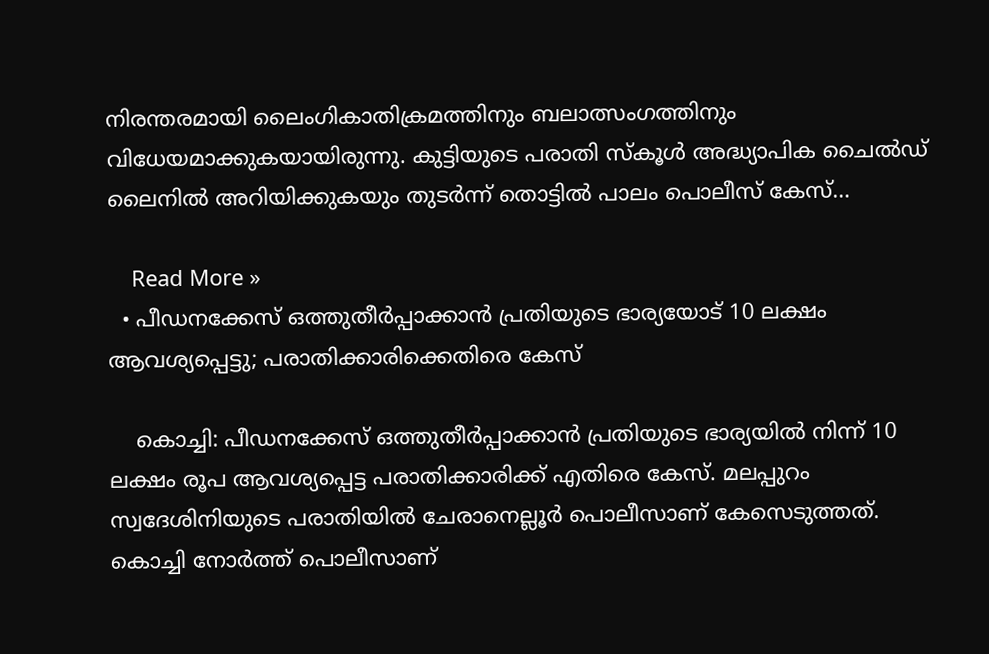നിരന്തരമായി ലൈംഗികാതിക്രമത്തിനും ബലാത്സംഗത്തിനും വിധേയമാക്കുകയായിരുന്നു. കുട്ടിയുടെ പരാതി സ്‌കൂള്‍ അദ്ധ്യാപിക ചൈല്‍ഡ് ലൈനില്‍ അറിയിക്കുകയും തുടര്‍ന്ന് തൊട്ടില്‍ പാലം പൊലീസ് കേസ്…

    Read More »
  • പീഡനക്കേസ് ഒത്തുതീര്‍പ്പാക്കാന്‍ പ്രതിയുടെ ഭാര്യയോട് 10 ലക്ഷം ആവശ്യപ്പെട്ടു; പരാതിക്കാരിക്കെതിരെ കേസ്

    കൊച്ചി: പീഡനക്കേസ് ഒത്തുതീര്‍പ്പാക്കാന്‍ പ്രതിയുടെ ഭാര്യയില്‍ നിന്ന് 10 ലക്ഷം രൂപ ആവശ്യപ്പെട്ട പരാതിക്കാരിക്ക് എതിരെ കേസ്. മലപ്പുറം സ്വദേശിനിയുടെ പരാതിയില്‍ ചേരാനെല്ലൂര്‍ പൊലീസാണ് കേസെടുത്തത്. കൊച്ചി നോര്‍ത്ത് പൊലീസാണ്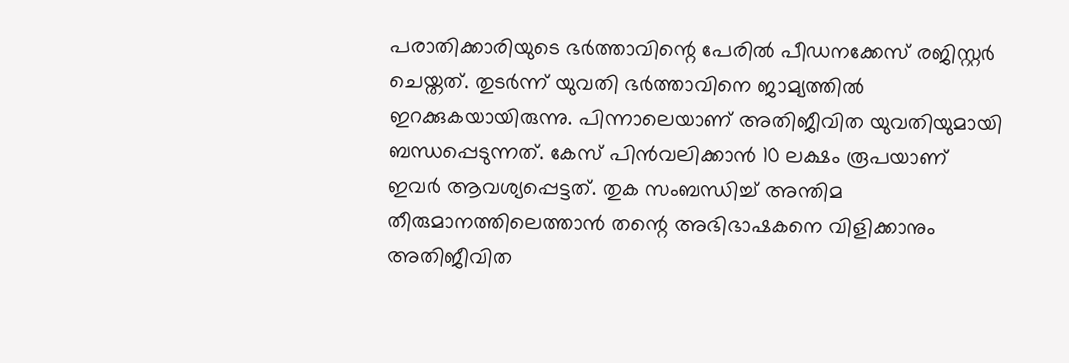പരാതിക്കാരിയുടെ ഭര്‍ത്താവിന്റെ പേരില്‍ പീഡനക്കേസ് രജിസ്റ്റര്‍ ചെയ്തത്. തുടര്‍ന്ന് യുവതി ഭര്‍ത്താവിനെ ജാമ്യത്തില്‍ ഇറക്കുകയായിരുന്നു. പിന്നാലെയാണ് അതിജീവിത യുവതിയുമായി ബന്ധപ്പെടുന്നത്. കേസ് പിന്‍വലിക്കാന്‍ 10 ലക്ഷം രൂപയാണ് ഇവര്‍ ആവശ്യപ്പെട്ടത്. തുക സംബന്ധിച്ച് അന്തിമ തീരുമാനത്തിലെത്താന്‍ തന്റെ അഭിഭാഷകനെ വിളിക്കാനും അതിജീവിത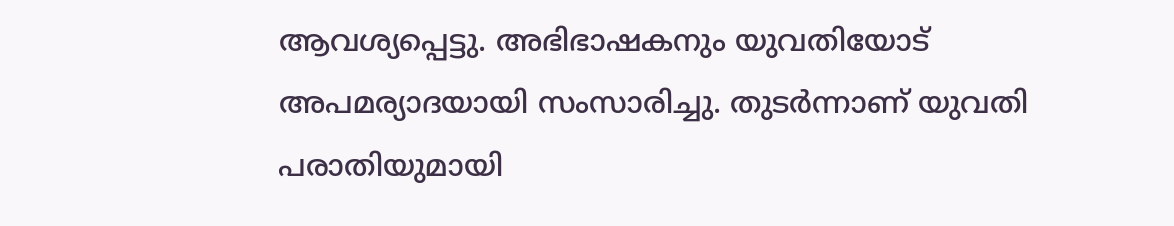ആവശ്യപ്പെട്ടു. അഭിഭാഷകനും യുവതിയോട് അപമര്യാദയായി സംസാരിച്ചു. തുടര്‍ന്നാണ് യുവതി പരാതിയുമായി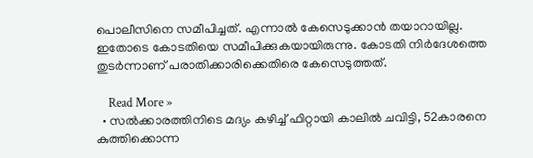പൊലീസിനെ സമീപിച്ചത്. എന്നാല്‍ കേസെടുക്കാന്‍ തയാറായില്ല. ഇതോടെ കോടതിയെ സമീപിക്കുകയായിരുന്നു. കോടതി നിര്‍ദേശത്തെ തുടര്‍ന്നാണ് പരാതിക്കാരിക്കെതിരെ കേസെടുത്തത്.

    Read More »
  • സൽക്കാരത്തിനിടെ മദ്യം കഴിച്ച് ഫിറ്റായി കാലിൽ ചവിട്ടി, 52കാരനെ കുത്തിക്കൊന്ന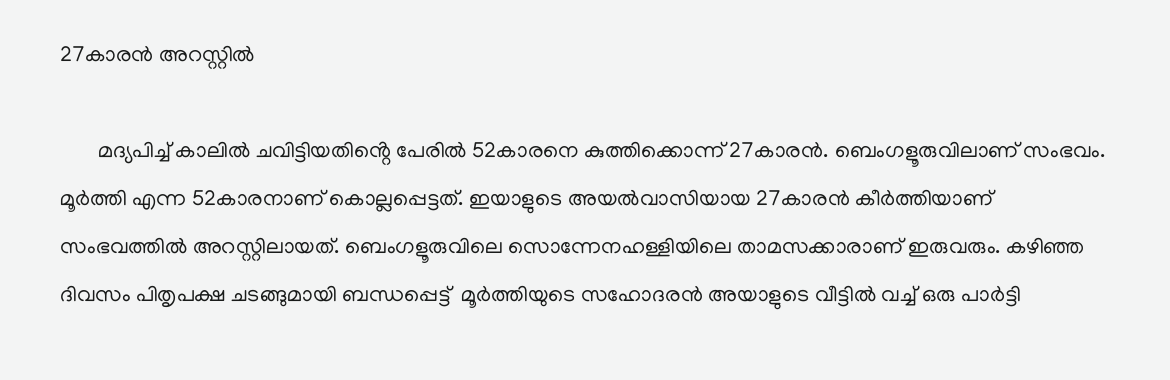27കാരൻ അറസ്റ്റിൽ

       മദ്യപിച്ച് കാലിൽ ചവിട്ടിയതിൻ്റെ പേരിൽ 52കാരനെ കുത്തിക്കൊന്ന് 27കാരൻ. ബെംഗളൂരുവിലാണ് സംഭവം. മൂർത്തി എന്ന 52കാരനാണ് കൊല്ലപ്പെട്ടത്. ഇയാളുടെ അയൽവാസിയായ 27കാരൻ കീർത്തിയാണ് സംഭവത്തിൽ അറസ്റ്റിലായത്. ബെംഗളൂരുവിലെ സൊന്നേനഹള്ളിയിലെ താമസക്കാരാണ് ഇരുവരും. കഴിഞ്ഞ ദിവസം പിതൃപക്ഷ ചടങ്ങുമായി ബന്ധപ്പെട്ട്  മൂർത്തിയുടെ സഹോദരൻ അയാളുടെ വീട്ടിൽ വച്ച് ഒരു പാർട്ടി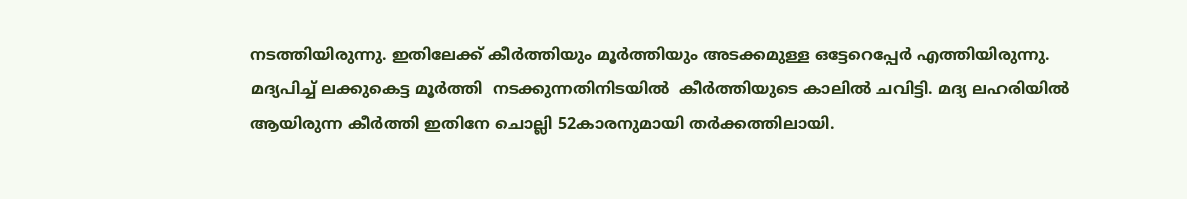നടത്തിയിരുന്നു. ഇതിലേക്ക് കീർത്തിയും മൂർത്തിയും അടക്കമുള്ള ഒട്ടേറെപ്പേർ എത്തിയിരുന്നു. മദ്യപിച്ച് ലക്കുകെട്ട മൂർത്തി  നടക്കുന്നതിനിടയിൽ  കീർത്തിയുടെ കാലിൽ ചവിട്ടി. മദ്യ ലഹരിയിൽ ആയിരുന്ന കീർത്തി ഇതിനേ ചൊല്ലി 52കാരനുമായി തർക്കത്തിലായി.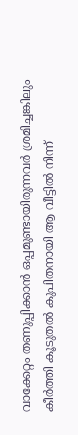വാക്കേറ്റം തണുപ്പിക്കാൻ ഒപ്പമുണ്ടായിരുന്നവർ ശ്രമിച്ചങ്കിലും  കീർത്തി കൂടുതൽ കുപിതനായി ആ വീട്ടിൽ നിന്ന്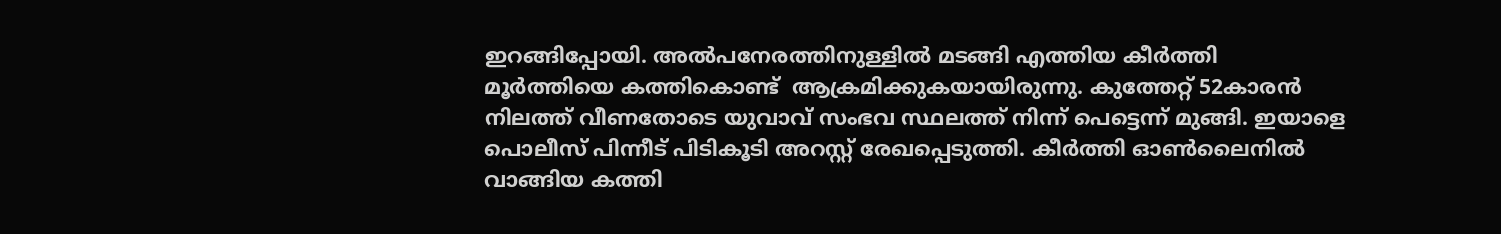ഇറങ്ങിപ്പോയി. അൽപനേരത്തിനുള്ളിൽ മടങ്ങി എത്തിയ കീർത്തി മൂർത്തിയെ കത്തികൊണ്ട്  ആക്രമിക്കുകയായിരുന്നു. കുത്തേറ്റ് 52കാരൻ നിലത്ത് വീണതോടെ യുവാവ് സംഭവ സ്ഥലത്ത് നിന്ന് പെട്ടെന്ന് മുങ്ങി. ഇയാളെ പൊലീസ് പിന്നീട് പിടികൂടി അറസ്റ്റ് രേഖപ്പെടുത്തി. കീർത്തി ഓൺലൈനിൽ വാങ്ങിയ കത്തി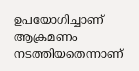ഉപയോഗിച്ചാണ് ആക്രമണം നടത്തിയതെന്നാണ്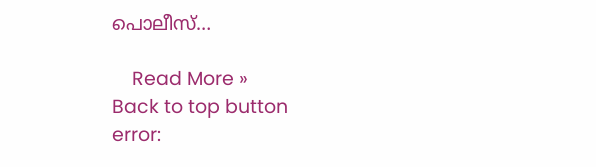പൊലീസ്…

    Read More »
Back to top button
error: